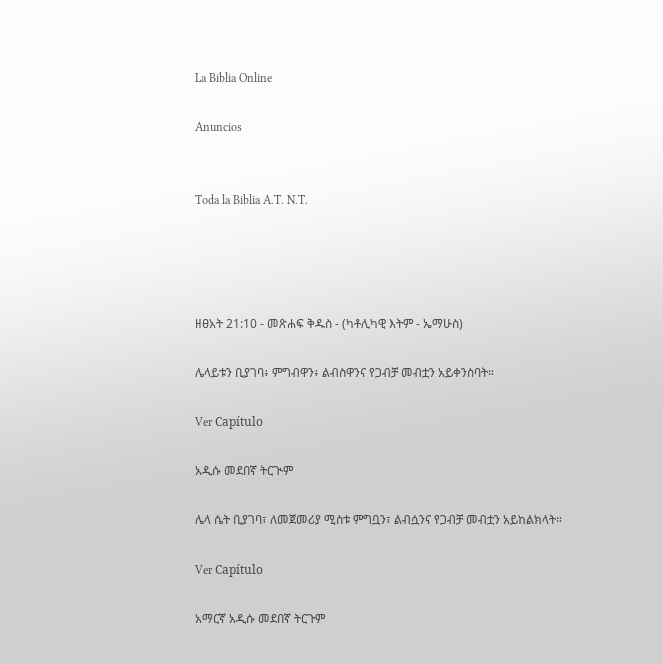La Biblia Online

Anuncios


Toda la Biblia A.T. N.T.




ዘፀአት 21:10 - መጽሐፍ ቅዱስ - (ካቶሊካዊ እትም - ኤማሁስ)

ሌላይቱን ቢያገባ፥ ምግብዋን፥ ልብስዋንና የጋብቻ መብቷን አይቀንስባት።

Ver Capítulo

አዲሱ መደበኛ ትርጒም

ሌላ ሴት ቢያገባ፣ ለመጀመሪያ ሚስቱ ምግቧን፣ ልብሷንና የጋብቻ መብቷን አይከልክላት።

Ver Capítulo

አማርኛ አዲሱ መደበኛ ትርጉም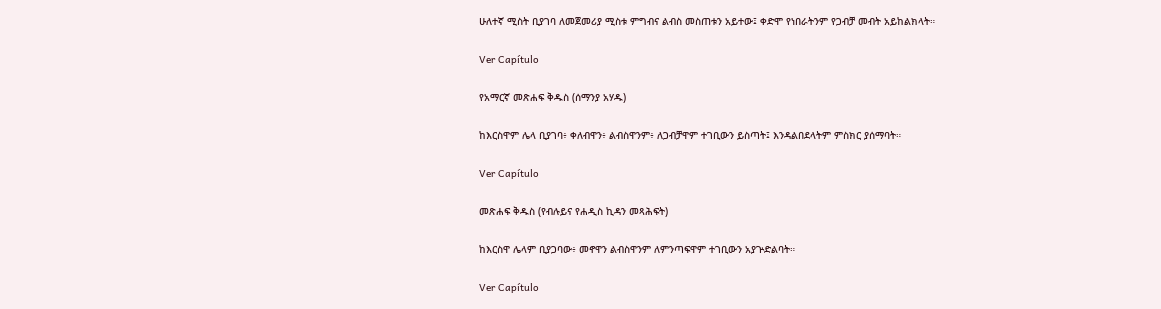ሁለተኛ ሚስት ቢያገባ ለመጀመሪያ ሚስቱ ምግብና ልብስ መስጠቱን አይተው፤ ቀድሞ የነበራትንም የጋብቻ መብት አይከልክላት።

Ver Capítulo

የአማርኛ መጽሐፍ ቅዱስ (ሰማንያ አሃዱ)

ከእርስዋም ሌላ ቢያገባ፥ ቀለብዋን፥ ልብስዋንም፥ ለጋብቻዋም ተገቢውን ይስጣት፤ እንዳልበደላትም ምስክር ያሰማባት።

Ver Capítulo

መጽሐፍ ቅዱስ (የብሉይና የሐዲስ ኪዳን መጻሕፍት)

ከእርስዋ ሌላም ቢያጋባው፥ መኖዋን ልብስዋንም ለምንጣፍዋም ተገቢውን አያጕድልባት።

Ver Capítulo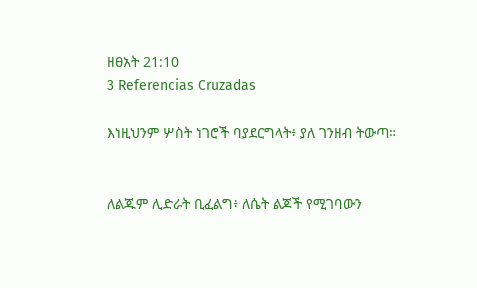ዘፀአት 21:10
3 Referencias Cruzadas

እነዚህንም ሦስት ነገሮች ባያደርግላት፥ ያለ ገንዘብ ትውጣ።


ለልጁም ሊድራት ቢፈልግ፥ ለሴት ልጆች የሚገባውን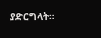ያድርግላት።